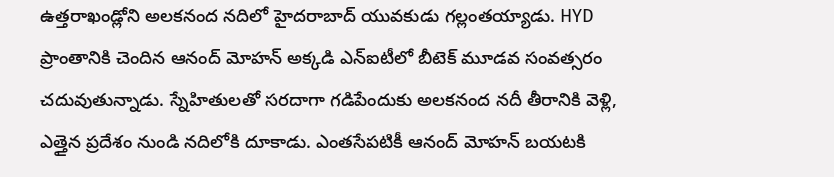ఉత్తరాఖండ్లోని అలకనంద నదిలో హైదరాబాద్ యువకుడు గల్లంతయ్యాడు. HYD ప్రాంతానికి చెందిన ఆనంద్ మోహన్ అక్కడి ఎన్ఐటీలో బీటెక్ మూడవ సంవత్సరం చదువుతున్నాడు. స్నేహితులతో సరదాగా గడిపేందుకు అలకనంద నదీ తీరానికి వెళ్లి, ఎత్తైన ప్రదేశం నుండి నదిలోకి దూకాడు. ఎంతసేపటికీ ఆనంద్ మోహన్ బయటకి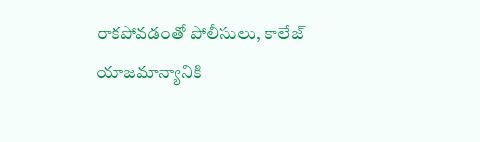రాకపోవడంతో పోలీసులు, కాలేజ్ యాజమాన్యానికి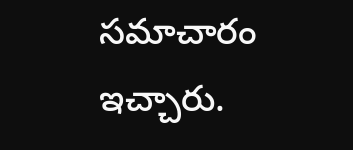సమాచారం ఇచ్చారు.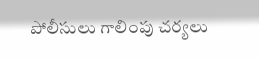పోలీసులు గాలింపు చర్యలు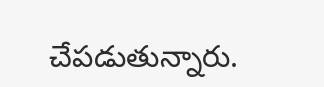చేపడుతున్నారు.